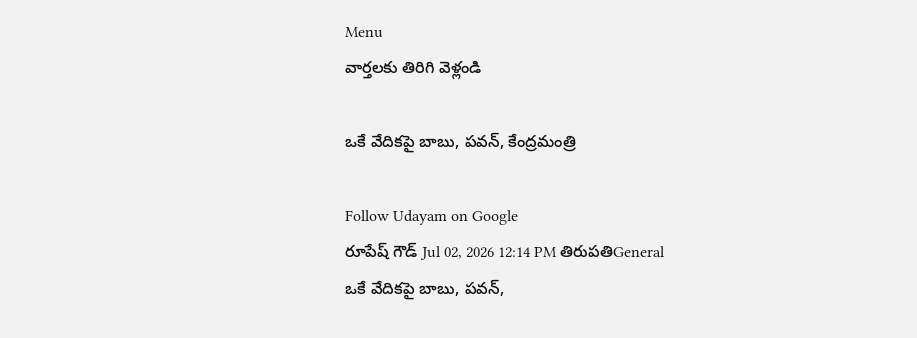Menu
వార్తలకు తిరిగి వెళ్లండి

ఒకే వేదికపై బాబు, పవన్, కేంద్రమంత్రి

Follow Udayam on Google
రూపేష్ గౌడ్ Jul 02, 2026 12:14 PM తిరుపతిGeneral
ఒకే వేదికపై బాబు, పవన్,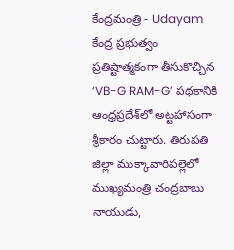కేంద్రమంత్రి - Udayam
కేంద్ర ప్రభుత్వం ప్రతిష్టాత్మకంగా తీసుకొచ్చిన ‘VB-G RAM-G’ పథకానికి ఆంధ్రప్రదేశ్‌లో అట్టహాసంగా శ్రీకారం చుట్టారు. తిరుపతి జిల్లా ముక్కావారిపల్లెలో ముఖ్యమంత్రి చంద్రబాబు నాయుడు,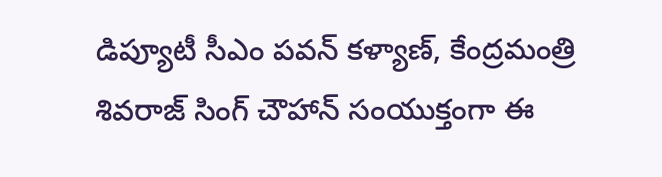డిప్యూటీ సీఎం పవన్ కళ్యాణ్, కేంద్రమంత్రి శివరాజ్ సింగ్ చౌహాన్ సంయుక్తంగా ఈ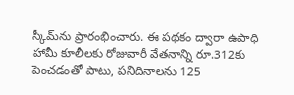స్కీమ్‌ను ప్రారంభించారు. ఈ పథకం ద్వారా ఉపాధి హామీ కూలీలకు రోజువారీ వేతనాన్ని రూ.312కు పెంచడంతో పాటు, పనిదినాలను 125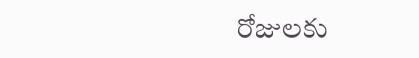రోజులకు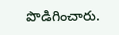పొడిగించారు.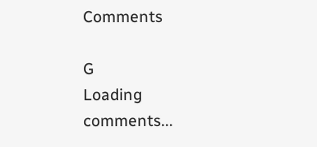Comments

G
Loading comments...